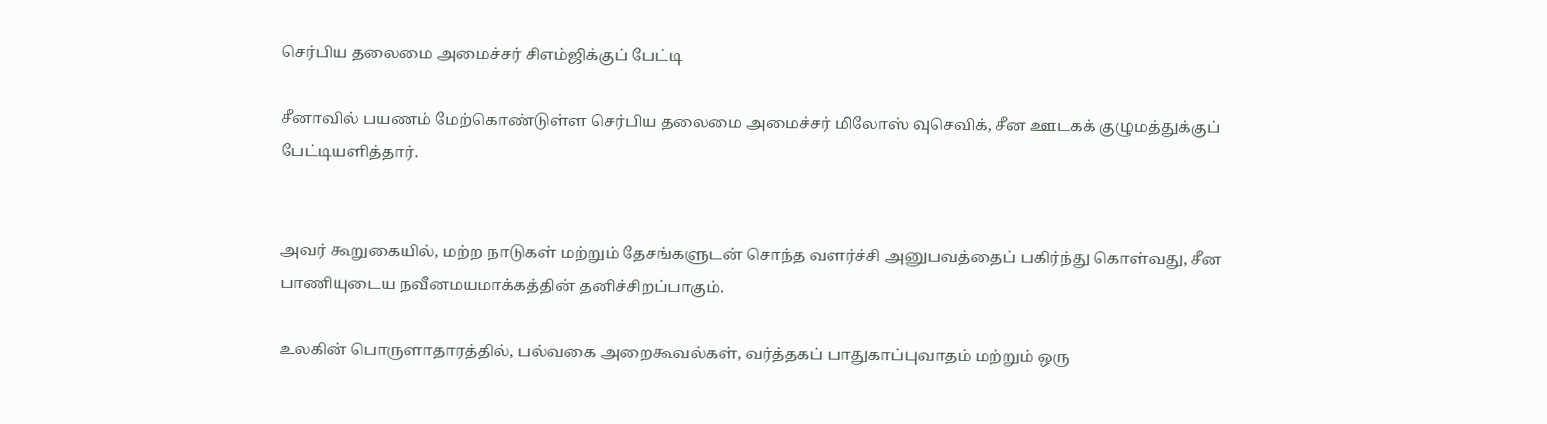செர்பிய தலைமை அமைச்சர் சிஎம்ஜிக்குப் பேட்டி

சீனாவில் பயணம் மேற்கொண்டுள்ள செர்பிய தலைமை அமைச்சர் மிலோஸ் வுசெவிக், சீன ஊடகக் குழுமத்துக்குப் பேட்டியளித்தார்.


அவர் கூறுகையில், மற்ற நாடுகள் மற்றும் தேசங்களுடன் சொந்த வளர்ச்சி அனுபவத்தைப் பகிர்ந்து கொள்வது, சீன பாணியுடைய நவீனமயமாக்கத்தின் தனிச்சிறப்பாகும்.

உலகின் பொருளாதாரத்தில், பல்வகை அறைகூவல்கள், வர்த்தகப் பாதுகாப்புவாதம் மற்றும் ஒரு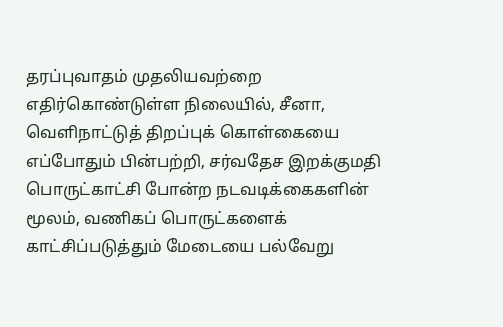தரப்புவாதம் முதலியவற்றை எதிர்கொண்டுள்ள நிலையில், சீனா, வெளிநாட்டுத் திறப்புக் கொள்கையை எப்போதும் பின்பற்றி, சர்வதேச இறக்குமதி பொருட்காட்சி போன்ற நடவடிக்கைகளின் மூலம், வணிகப் பொருட்களைக் காட்சிப்படுத்தும் மேடையை பல்வேறு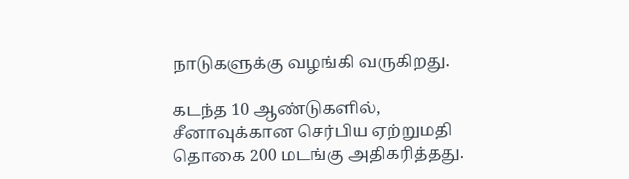நாடுகளுக்கு வழங்கி வருகிறது.

கடந்த 10 ஆண்டுகளில், சீனாவுக்கான செர்பிய ஏற்றுமதி தொகை 200 மடங்கு அதிகரித்தது.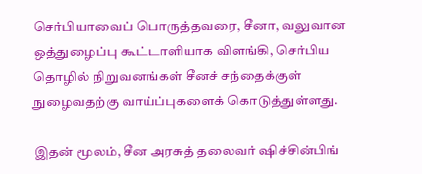செர்பியாவைப் பொருத்தவரை, சீனா, வலுவான ஒத்துழைப்பு கூட்டாளியாக விளங்கி, செர்பிய தொழில் நிறுவனங்கள் சீனச் சந்தைக்குள் நுழைவதற்கு வாய்ப்புகளைக் கொடுத்துள்ளது.

இதன் மூலம், சீன அரசுத் தலைவர் ஷிச்சின்பிங்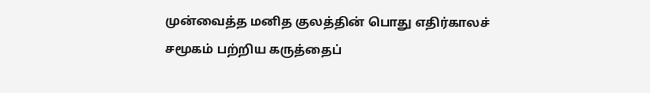முன்வைத்த மனித குலத்தின் பொது எதிர்காலச் சமூகம் பற்றிய கருத்தைப்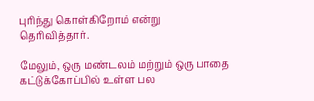புரிந்து கொள்கிறோம் என்று தெரிவித்தார்.

மேலும், ஒரு மண்டலம் மற்றும் ஒரு பாதை கட்டுக்கோப்பில் உள்ள பல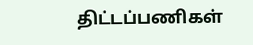திட்டப்பணிகள்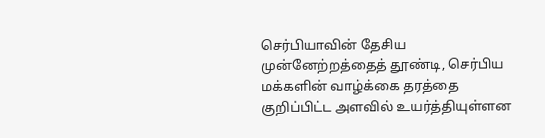செர்பியாவின் தேசிய முன்னேற்றத்தைத் தூண்டி, செர்பிய மக்களின் வாழ்க்கை தரத்தை குறிப்பிட்ட அளவில் உயர்த்தியுள்ளன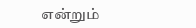என்றும்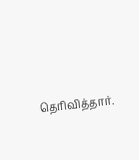தெரிவித்தார்.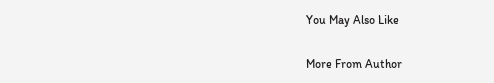You May Also Like

More From Author